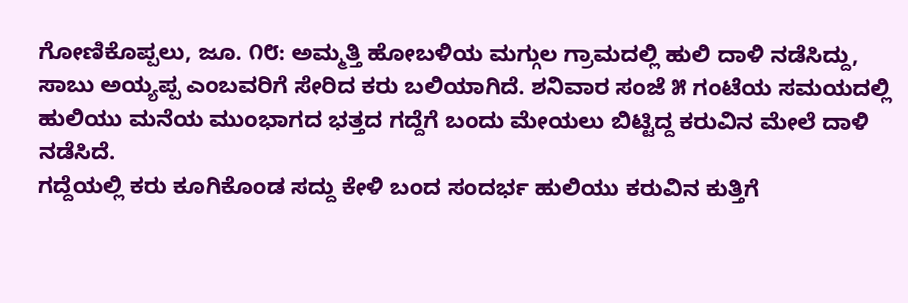ಗೋಣಿಕೊಪ್ಪಲು, ಜೂ. ೧೮: ಅಮ್ಮತ್ತಿ ಹೋಬಳಿಯ ಮಗ್ಗುಲ ಗ್ರಾಮದಲ್ಲಿ ಹುಲಿ ದಾಳಿ ನಡೆಸಿದ್ದು, ಸಾಬು ಅಯ್ಯಪ್ಪ ಎಂಬವರಿಗೆ ಸೇರಿದ ಕರು ಬಲಿಯಾಗಿದೆ. ಶನಿವಾರ ಸಂಜೆ ೫ ಗಂಟೆಯ ಸಮಯದಲ್ಲಿ ಹುಲಿಯು ಮನೆಯ ಮುಂಭಾಗದ ಭತ್ತದ ಗದ್ದೆಗೆ ಬಂದು ಮೇಯಲು ಬಿಟ್ಟಿದ್ದ ಕರುವಿನ ಮೇಲೆ ದಾಳಿ ನಡೆಸಿದೆ.
ಗದ್ದೆಯಲ್ಲಿ ಕರು ಕೂಗಿಕೊಂಡ ಸದ್ದು ಕೇಳಿ ಬಂದ ಸಂದರ್ಭ ಹುಲಿಯು ಕರುವಿನ ಕುತ್ತಿಗೆ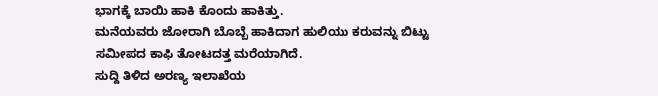ಭಾಗಕ್ಕೆ ಬಾಯಿ ಹಾಕಿ ಕೊಂದು ಹಾಕಿತ್ತು.
ಮನೆಯವರು ಜೋರಾಗಿ ಬೊಬ್ಬೆ ಹಾಕಿದಾಗ ಹುಲಿಯು ಕರುವನ್ನು ಬಿಟ್ಟು ಸಮೀಪದ ಕಾಫಿ ತೋಟದತ್ತ ಮರೆಯಾಗಿದೆ.
ಸುದ್ದಿ ತಿಳಿದ ಅರಣ್ಯ ಇಲಾಖೆಯ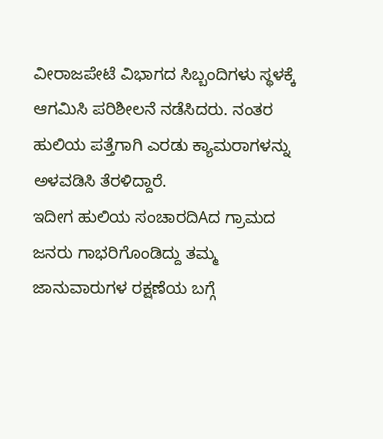ವೀರಾಜಪೇಟೆ ವಿಭಾಗದ ಸಿಬ್ಬಂದಿಗಳು ಸ್ಥಳಕ್ಕೆ ಆಗಮಿಸಿ ಪರಿಶೀಲನೆ ನಡೆಸಿದರು. ನಂತರ ಹುಲಿಯ ಪತ್ತೆಗಾಗಿ ಎರಡು ಕ್ಯಾಮರಾಗಳನ್ನು ಅಳವಡಿಸಿ ತೆರಳಿದ್ದಾರೆ.
ಇದೀಗ ಹುಲಿಯ ಸಂಚಾರದಿAದ ಗ್ರಾಮದ ಜನರು ಗಾಭರಿಗೊಂಡಿದ್ದು ತಮ್ಮ ಜಾನುವಾರುಗಳ ರಕ್ಷಣೆಯ ಬಗ್ಗೆ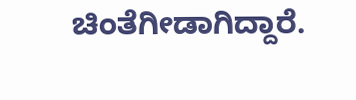ಚಿಂತೆಗೀಡಾಗಿದ್ದಾರೆ.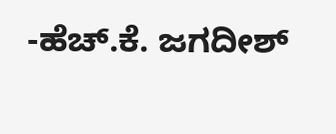-ಹೆಚ್.ಕೆ. ಜಗದೀಶ್